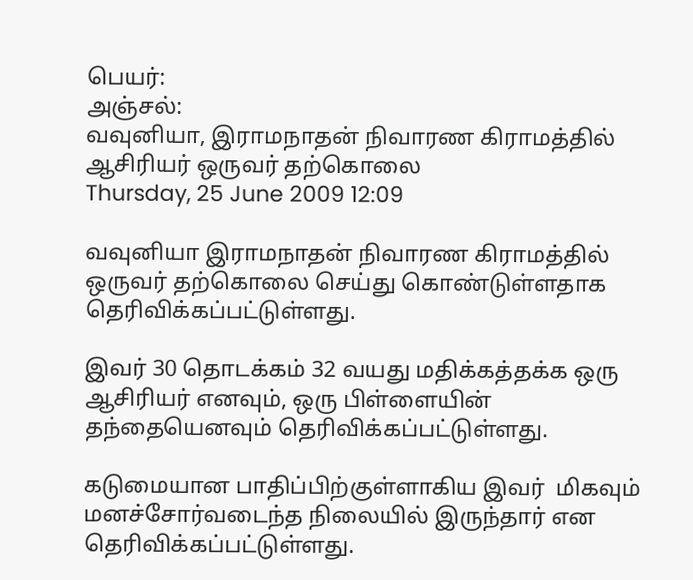பெயர்:
அஞ்சல்:
வவுனியா, இராமநாதன் நிவாரண கிராமத்தில் ஆசிரியர் ஒருவர் தற்கொலை
Thursday, 25 June 2009 12:09

வவுனியா இராமநாதன் நிவாரண கிராமத்தில்  ஒருவர் தற்கொலை செய்து கொண்டுள்ளதாக தெரிவிக்கப்பட்டுள்ளது.

இவர் 30 தொடக்கம் 32 வயது மதிக்கத்தக்க ஒரு ஆசிரியர் எனவும், ஒரு பிள்ளையின் தந்தையெனவும் தெரிவிக்கப்பட்டுள்ளது.

கடுமையான பாதிப்பிற்குள்ளாகிய இவர்  மிகவும் மனச்சோர்வடைந்த நிலையில் இருந்தார் என தெரிவிக்கப்பட்டுள்ளது.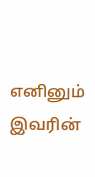எனினும் இவரின்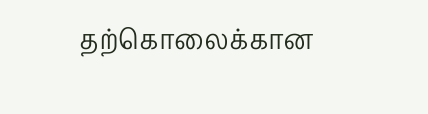தற்கொலைக்கான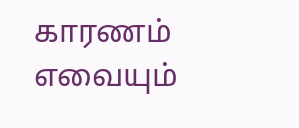காரணம் எவையும்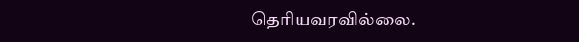தெரியவரவில்லை.